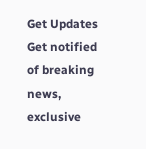Get Updates
Get notified of breaking news, exclusive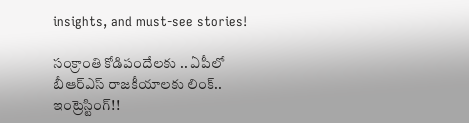insights, and must-see stories!

సంక్రాంతి కోడిపందేలకు .. ఏపీలో బీఆర్ఎస్ రాజకీయాలకు లింక్.. ఇంట్రెస్టింగ్!!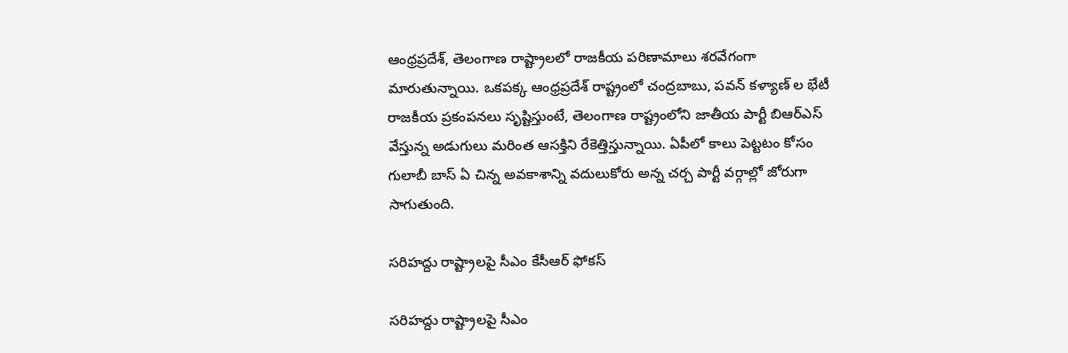ఆంధ్రప్రదేశ్, తెలంగాణ రాష్ట్రాలలో రాజకీయ పరిణామాలు శరవేగంగా మారుతున్నాయి. ఒకపక్క ఆంధ్రప్రదేశ్ రాష్ట్రంలో చంద్రబాబు, పవన్ కళ్యాణ్ ల భేటీ రాజకీయ ప్రకంపనలు సృష్టిస్తుంటే, తెలంగాణ రాష్ట్రంలోని జాతీయ పార్టీ బిఆర్ఎస్ వేస్తున్న అడుగులు మరింత ఆసక్తిని రేకెత్తిస్తున్నాయి. ఏపీలో కాలు పెట్టటం కోసం గులాబీ బాస్ ఏ చిన్న అవకాశాన్ని వదులుకోరు అన్న చర్చ పార్టీ వర్గాల్లో జోరుగా సాగుతుంది.

సరిహద్దు రాష్ట్రాలపై సీఎం కేసీఆర్ ఫోకస్

సరిహద్దు రాష్ట్రాలపై సీఎం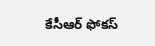కేసీఆర్ ఫోకస్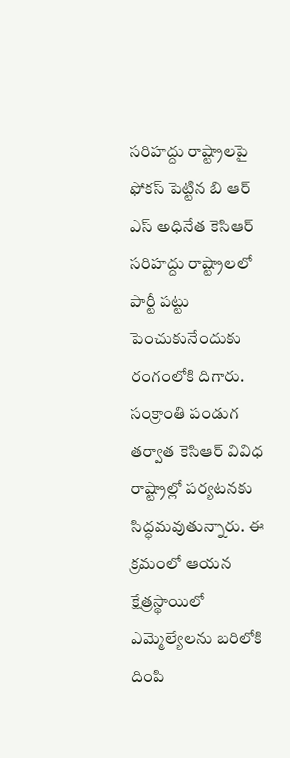సరిహద్దు రాష్ట్రాలపై ఫోకస్ పెట్టిన బి ఆర్ ఎస్ అధినేత కెసిఆర్ సరిహద్దు రాష్ట్రాలలో పార్టీ పట్టు పెంచుకునేందుకు రంగంలోకి దిగారు. సంక్రాంతి పండుగ తర్వాత కెసిఆర్ వివిధ రాష్ట్రాల్లో పర్యటనకు సిద్ధమవుతున్నారు. ఈ క్రమంలో ఆయన క్షేత్రస్థాయిలో ఎమ్మెల్యేలను బరిలోకి దింపి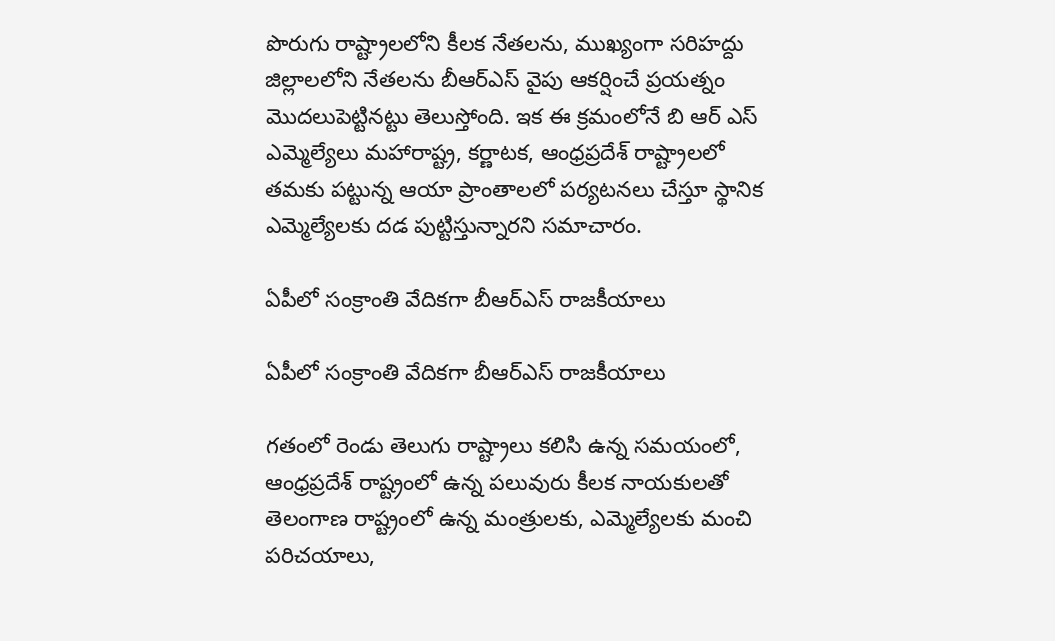పొరుగు రాష్ట్రాలలోని కీలక నేతలను, ముఖ్యంగా సరిహద్దు జిల్లాలలోని నేతలను బీఆర్ఎస్ వైపు ఆకర్షించే ప్రయత్నం మొదలుపెట్టినట్టు తెలుస్తోంది. ఇక ఈ క్రమంలోనే బి ఆర్ ఎస్ ఎమ్మెల్యేలు మహారాష్ట్ర, కర్ణాటక, ఆంధ్రప్రదేశ్ రాష్ట్రాలలో తమకు పట్టున్న ఆయా ప్రాంతాలలో పర్యటనలు చేస్తూ స్థానిక ఎమ్మెల్యేలకు దడ పుట్టిస్తున్నారని సమాచారం.

ఏపీలో సంక్రాంతి వేదికగా బీఆర్ఎస్ రాజకీయాలు

ఏపీలో సంక్రాంతి వేదికగా బీఆర్ఎస్ రాజకీయాలు

గతంలో రెండు తెలుగు రాష్ట్రాలు కలిసి ఉన్న సమయంలో, ఆంధ్రప్రదేశ్ రాష్ట్రంలో ఉన్న పలువురు కీలక నాయకులతో తెలంగాణ రాష్ట్రంలో ఉన్న మంత్రులకు, ఎమ్మెల్యేలకు మంచి పరిచయాలు,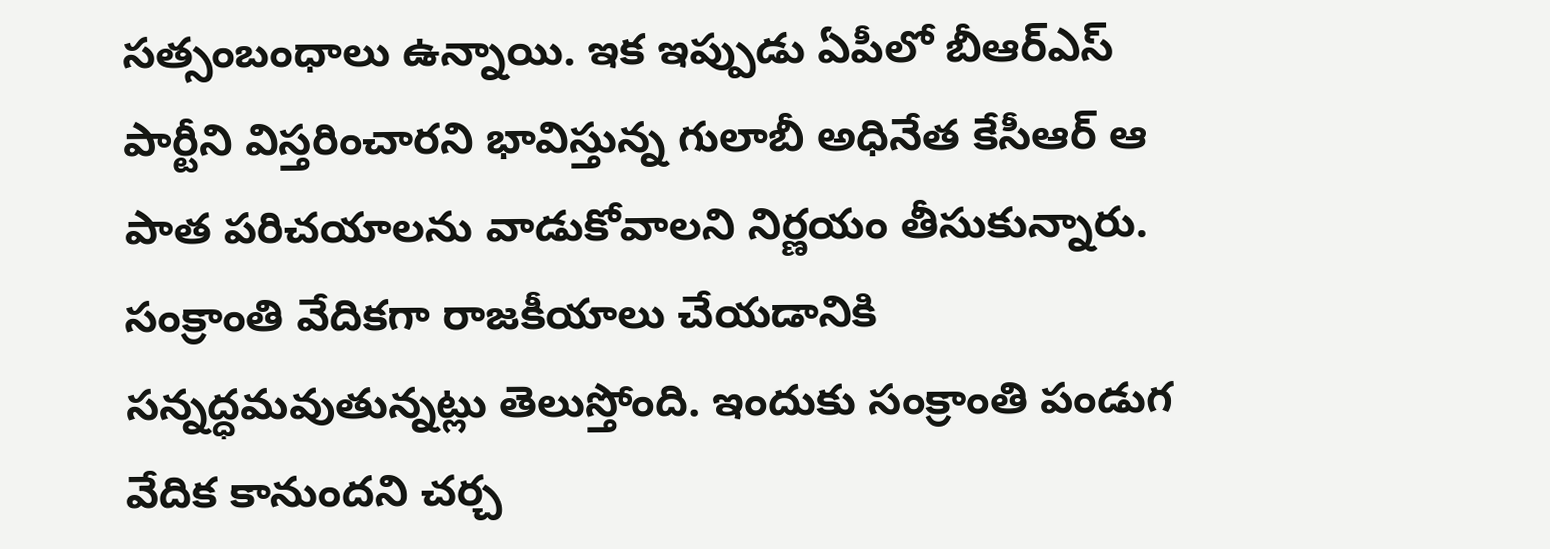సత్సంబంధాలు ఉన్నాయి. ఇక ఇప్పుడు ఏపీలో బీఆర్ఎస్ పార్టీని విస్తరించారని భావిస్తున్న గులాబీ అధినేత కేసీఆర్ ఆ పాత పరిచయాలను వాడుకోవాలని నిర్ణయం తీసుకున్నారు. సంక్రాంతి వేదికగా రాజకీయాలు చేయడానికి సన్నద్ధమవుతున్నట్లు తెలుస్తోంది. ఇందుకు సంక్రాంతి పండుగ వేదిక కానుందని చర్చ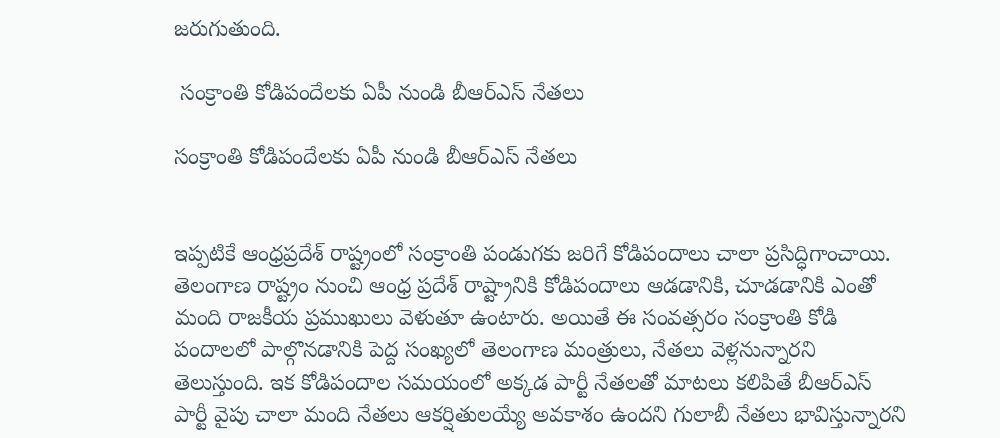జరుగుతుంది.

 సంక్రాంతి కోడిపందేలకు ఏపీ నుండి బీఆర్ఎస్ నేతలు

సంక్రాంతి కోడిపందేలకు ఏపీ నుండి బీఆర్ఎస్ నేతలు


ఇప్పటికే ఆంధ్రప్రదేశ్ రాష్ట్రంలో సంక్రాంతి పండుగకు జరిగే కోడిపందాలు చాలా ప్రసిద్ధిగాంచాయి. తెలంగాణ రాష్ట్రం నుంచి ఆంధ్ర ప్రదేశ్ రాష్ట్రానికి కోడిపందాలు ఆడడానికి, చూడడానికి ఎంతో మంది రాజకీయ ప్రముఖులు వెళుతూ ఉంటారు. అయితే ఈ సంవత్సరం సంక్రాంతి కోడి పందాలలో పాల్గొనడానికి పెద్ద సంఖ్యలో తెలంగాణ మంత్రులు, నేతలు వెళ్లనున్నారని తెలుస్తుంది. ఇక కోడిపందాల సమయంలో అక్కడ పార్టీ నేతలతో మాటలు కలిపితే బీఆర్ఎస్ పార్టీ వైపు చాలా మంది నేతలు ఆకర్షితులయ్యే అవకాశం ఉందని గులాబీ నేతలు భావిస్తున్నారని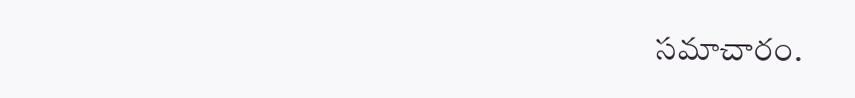సమాచారం.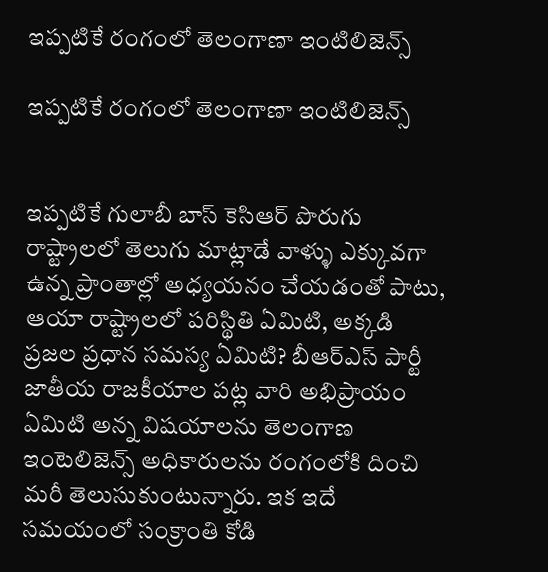ఇప్పటికే రంగంలో తెలంగాణా ఇంటిలిజెన్స్

ఇప్పటికే రంగంలో తెలంగాణా ఇంటిలిజెన్స్


ఇప్పటికే గులాబీ బాస్ కెసిఆర్ పొరుగు రాష్ట్రాలలో తెలుగు మాట్లాడే వాళ్ళు ఎక్కువగా ఉన్న ప్రాంతాల్లో అధ్యయనం చేయడంతో పాటు, ఆయా రాష్ట్రాలలో పరిస్థితి ఏమిటి, అక్కడి ప్రజల ప్రధాన సమస్య ఏమిటి? బీఆర్ఎస్ పార్టీ జాతీయ రాజకీయాల పట్ల వారి అభిప్రాయం ఏమిటి అన్న విషయాలను తెలంగాణ ఇంటెలిజెన్స్ అధికారులను రంగంలోకి దించి మరీ తెలుసుకుంటున్నారు. ఇక ఇదే సమయంలో సంక్రాంతి కోడి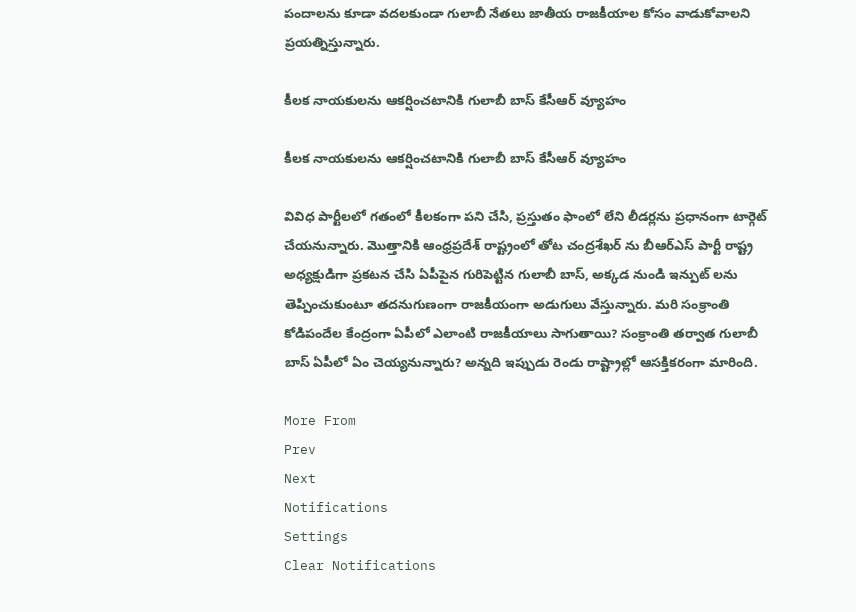పందాలను కూడా వదలకుండా గులాబీ నేతలు జాతీయ రాజకీయాల కోసం వాడుకోవాలని ప్రయత్నిస్తున్నారు.

కీలక నాయకులను ఆకర్షించటానికి గులాబీ బాస్ కేసీఆర్ వ్యూహం

కీలక నాయకులను ఆకర్షించటానికి గులాబీ బాస్ కేసీఆర్ వ్యూహం

వివిధ పార్టీలలో గతంలో కీలకంగా పని చేసి, ప్రస్తుతం ఫాంలో లేని లీడర్లను ప్రధానంగా టార్గెట్ చేయనున్నారు. మొత్తానికి ఆంధ్రప్రదేశ్ రాష్ట్రంలో తోట చంద్రశేఖర్ ను బీఆర్ఎస్ పార్టీ రాష్ట్ర అధ్యక్షుడిగా ప్రకటన చేసి ఏపీపైన గురిపెట్టిన గులాబీ బాస్, అక్కడ నుండి ఇన్పుట్ లను తెప్పించుకుంటూ తదనుగుణంగా రాజకీయంగా అడుగులు వేస్తున్నారు. మరి సంక్రాంతి కోడిపందేల కేంద్రంగా ఏపీలో ఎలాంటి రాజకీయాలు సాగుతాయి? సంక్రాంతి తర్వాత గులాబీ బాస్ ఏపీలో ఏం చెయ్యనున్నారు? అన్నది ఇప్పుడు రెండు రాష్ట్రాల్లో ఆసక్తికరంగా మారింది.

More From
Prev
Next
Notifications
Settings
Clear Notifications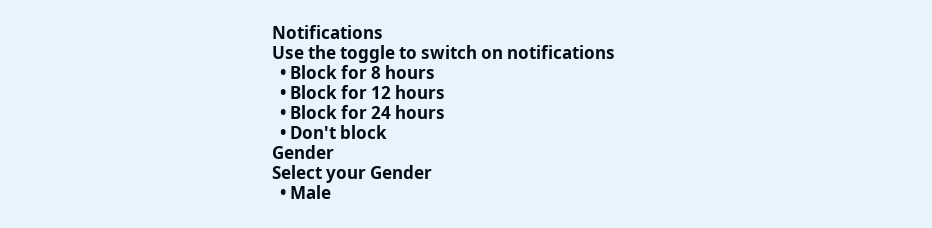Notifications
Use the toggle to switch on notifications
  • Block for 8 hours
  • Block for 12 hours
  • Block for 24 hours
  • Don't block
Gender
Select your Gender
  • Male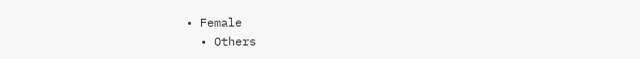• Female
  • Others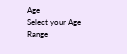Age
Select your Age Range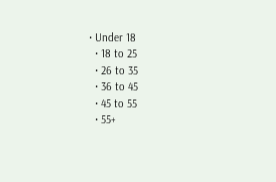• Under 18
  • 18 to 25
  • 26 to 35
  • 36 to 45
  • 45 to 55
  • 55+